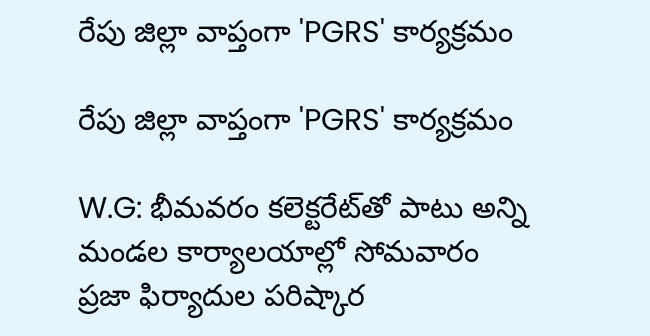రేపు జిల్లా వాప్తంగా 'PGRS' కార్యక్రమం

రేపు జిల్లా వాప్తంగా 'PGRS' కార్యక్రమం

W.G: భీమవరం కలెక్టరేట్‌తో పాటు అన్ని మండల కార్యాలయాల్లో సోమవారం ప్రజా ఫిర్యాదుల పరిష్కార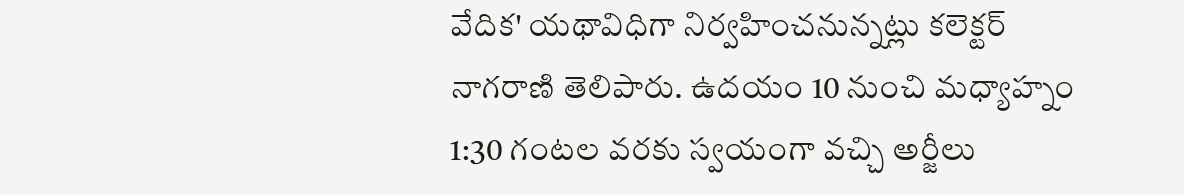వేదిక' యథావిధిగా నిర్వహించనున్నట్లు కలెక్టర్ నాగరాణి తెలిపారు. ఉదయం 10 నుంచి మధ్యాహ్నం 1:30 గంటల వరకు స్వయంగా వచ్చి అర్జీలు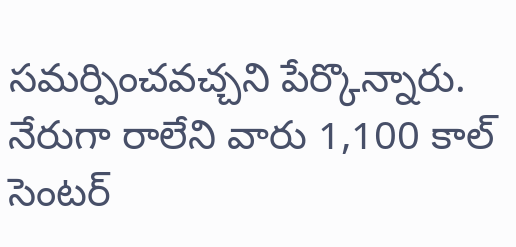సమర్పించవచ్చని పేర్కొన్నారు. నేరుగా రాలేని వారు 1,100 కాల్ సెంటర్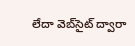లేదా వెబ్‌సైట్ ద్వారా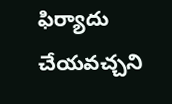ఫిర్యాదు చేయవచ్చని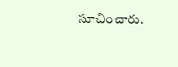సూచించారు.